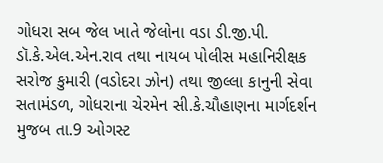ગોધરા સબ જેલ ખાતે જેલોના વડા ડી.જી.પી. ડૉ.કે.એલ.એન.રાવ તથા નાયબ પોલીસ મહાનિરીક્ષક સરોજ કુમારી (વડોદરા ઝોન) તથા જીલ્લા કાનુની સેવા સતામંડળ, ગોધરાના ચેરમેન સી.કે.ચૌહાણના માર્ગદર્શન મુજબ તા.9 ઓગસ્ટ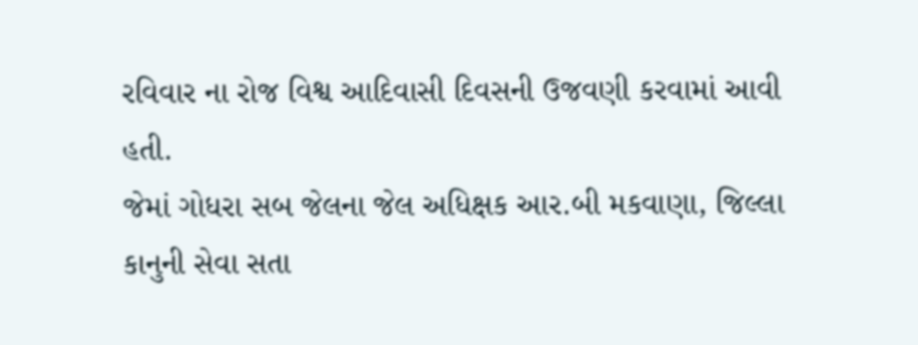રવિવાર ના રોજ વિશ્વ આદિવાસી દિવસની ઉજવણી કરવામાં આવી હતી.
જેમાં ગોધરા સબ જેલના જેલ અધિક્ષક આર.બી મકવાણા, જિલ્લા કાનુની સેવા સતા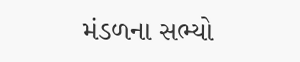મંડળના સભ્યો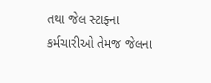તથા જેલ સ્ટાફ્ના કર્મચારીઓ તેમજ જેલના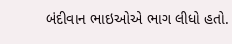બંદીવાન ભાઇઓએ ભાગ લીધો હતો.